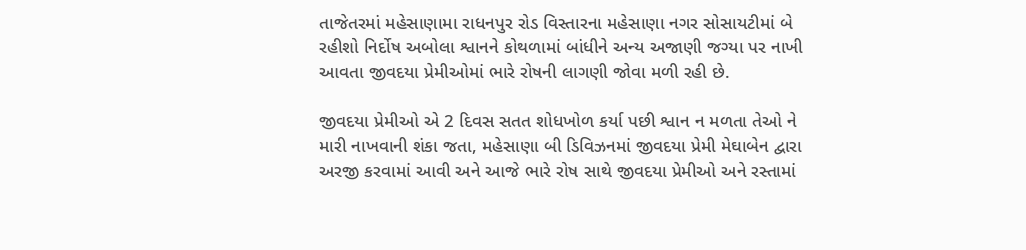તાજેતરમાં મહેસાણામા રાધનપુર રોડ વિસ્તારના મહેસાણા નગર સોસાયટીમાં બે રહીશો નિર્દોષ અબોલા શ્વાનને કોથળામાં બાંધીને અન્ય અજાણી જગ્યા પર નાખી આવતા જીવદયા પ્રેમીઓમાં ભારે રોષની લાગણી જોવા મળી રહી છે.

જીવદયા પ્રેમીઓ એ 2 દિવસ સતત શોધખોળ કર્યા પછી શ્વાન ન મળતા તેઓ ને મારી નાખવાની શંકા જતા, મહેસાણા બી ડિવિઝનમાં જીવદયા પ્રેમી મેઘાબેન દ્વારા અરજી કરવામાં આવી અને આજે ભારે રોષ સાથે જીવદયા પ્રેમીઓ અને રસ્તામાં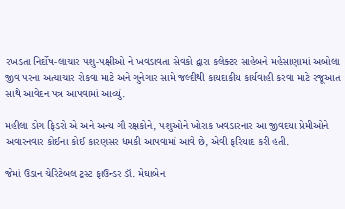રખડતા નિર્દોષ-લાચાર પશુ-પક્ષીઓ ને ખવડાવતા સેવકો દ્વારા કલેક્ટર સાહેબને મહેસાણામાં અબોલા જીવ પરના અત્યાચાર રોકવા માટે અને ગુનેગાર સામે જલ્દીથી કાયદાકીય કાર્યવાહી કરવા માટે રજૂઆત સાથે આવેદન પત્ર આપવામાં આવ્યું.

મહીલા ડોગ ફિડરો એ અને અન્ય ગૌ રક્ષકોને, પશુઓને ખોરાક ખવડારનાર આ જીવદયા પ્રેમીઓને અવારનવાર કોઈના કોઈ કારણસર ધમકી આપવામાં આવે છે, એવી ફરિયાદ કરી હતી.

જેમાં ઉડાન ચેરિટેબલ ટ્રસ્ટ ફાઉન્ડર ડૉ. મેઘાબેન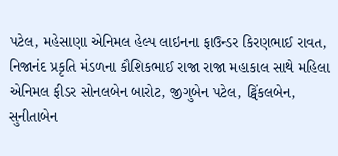પટેલ, મહેસાણા એનિમલ હેલ્પ લાઇનના ફાઉન્ડર કિરણભાઈ રાવત, નિજાનંદ પ્રકૃતિ મંડળના કૌશિકભાઈ રાજા રાજા મહાકાલ સાથે મહિલા એનિમલ ફીડર સોનલબેન બારોટ, જીગુબેન પટેલ, ટ્વિંકલબેન, સુનીતાબેન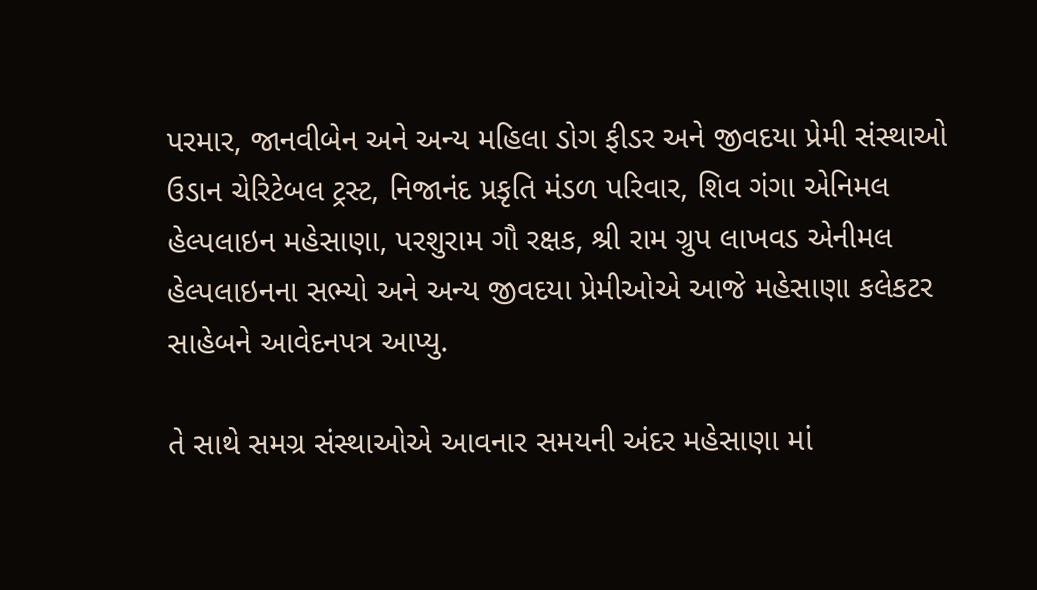પરમાર, જાનવીબેન અને અન્ય મહિલા ડોગ ફીડર અને જીવદયા પ્રેમી સંસ્થાઓ ઉડાન ચેરિટેબલ ટ્રસ્ટ, નિજાનંદ પ્રકૃતિ મંડળ પરિવાર, શિવ ગંગા એનિમલ હેલ્પલાઇન મહેસાણા, પરશુરામ ગૌ રક્ષક, શ્રી રામ ગ્રુપ લાખવડ એનીમલ હેલ્પલાઇનના સભ્યો અને અન્ય જીવદયા પ્રેમીઓએ આજે મહેસાણા કલેકટર સાહેબને આવેદનપત્ર આપ્યુ.

તે સાથે સમગ્ર સંસ્થાઓએ આવનાર સમયની અંદર મહેસાણા માં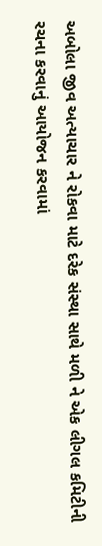અબોલા જીવ અત્યાચાર ને રોકવા માટે દરેક સંસ્થા સાથે મળી ને એક લીગલ કમિટીની રચના કરવાનું આયોજન કરવામાં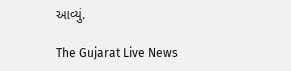આવ્યું.

The Gujarat Live News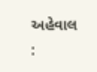અહેવાલ :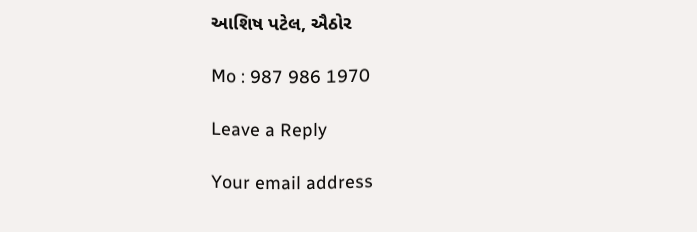આશિષ પટેલ, ઐઠોર

Mo : 987 986 1970

Leave a Reply

Your email address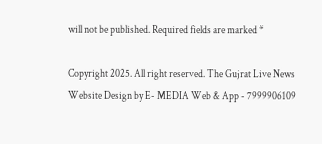will not be published. Required fields are marked *

Copyright 2025. All right reserved. The Gujrat Live News Website Design by E- MEDIA Web & App - 7999906109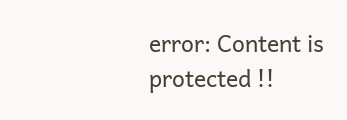error: Content is protected !!